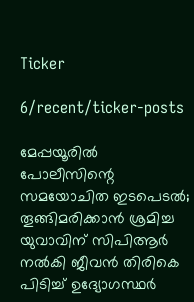Ticker

6/recent/ticker-posts

മേപ്പയൂരിൽ പോലീസിന്റെ സമയോചിത ഇടപെടൽ; തൂങ്ങിമരിക്കാൻ ശ്രമിച്ച യുവാവിന് സിപിആർ നൽകി ജീവൻ തിരികെ പിടിച്ച് ഉദ്യോഗസ്ഥർ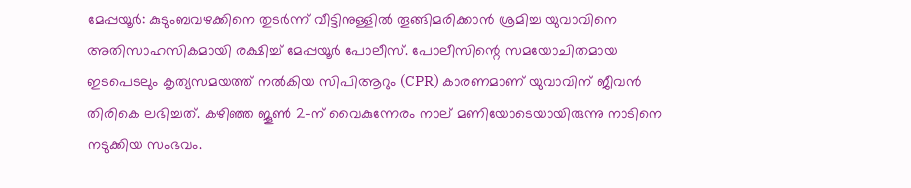മേപ്പയൂർ: കുടുംബവഴക്കിനെ തുടർന്ന് വീട്ടിനുള്ളിൽ തൂങ്ങിമരിക്കാൻ ശ്രമിച്ച യുവാവിനെ അതിസാഹസികമായി രക്ഷിച്ച് മേപ്പയൂർ പോലീസ്. പോലീസിന്റെ സമയോചിതമായ ഇടപെടലും കൃത്യസമയത്ത് നൽകിയ സിപിആറും (CPR) കാരണമാണ് യുവാവിന് ജീവൻ തിരികെ ലഭിച്ചത്. കഴിഞ്ഞ ജൂൺ 2-ന് വൈകുന്നേരം നാല് മണിയോടെയായിരുന്നു നാടിനെ നടുക്കിയ സംഭവം.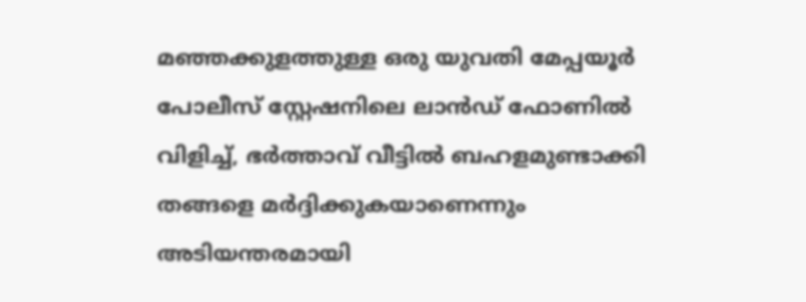മഞ്ഞക്കുളത്തുള്ള ഒരു യുവതി മേപ്പയൂർ പോലീസ് സ്റ്റേഷനിലെ ലാൻഡ് ഫോണിൽ വിളിച്ച്, ഭർത്താവ് വീട്ടിൽ ബഹളമുണ്ടാക്കി തങ്ങളെ മർദ്ദിക്കുകയാണെന്നും അടിയന്തരമായി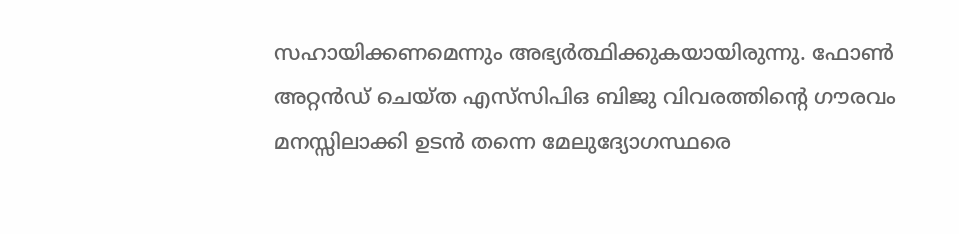സഹായിക്കണമെന്നും അഭ്യർത്ഥിക്കുകയായിരുന്നു. ഫോൺ അറ്റൻഡ് ചെയ്ത എസ്‌സിപിഒ ബിജു വിവരത്തിന്റെ ഗൗരവം മനസ്സിലാക്കി ഉടൻ തന്നെ മേലുദ്യോഗസ്ഥരെ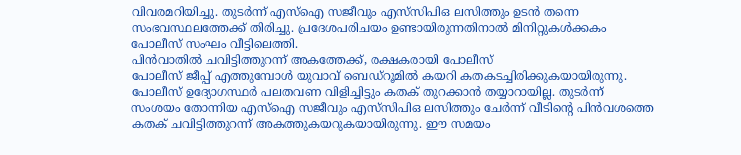വിവരമറിയിച്ചു. തുടർന്ന് എസ്ഐ സജീവും എസ്‌സിപിഒ ലസിത്തും ഉടൻ തന്നെ സംഭവസ്ഥലത്തേക്ക് തിരിച്ചു. പ്രദേശപരിചയം ഉണ്ടായിരുന്നതിനാൽ മിനിറ്റുകൾക്കകം പോലീസ് സംഘം വീട്ടിലെത്തി.
പിൻവാതിൽ ചവിട്ടിത്തുറന്ന് അകത്തേക്ക്, രക്ഷകരായി പോലീസ്
പോലീസ് ജീപ്പ് എത്തുമ്പോൾ യുവാവ് ബെഡ്റൂമിൽ കയറി കതകടച്ചിരിക്കുകയായിരുന്നു. പോലീസ് ഉദ്യോഗസ്ഥർ പലതവണ വിളിച്ചിട്ടും കതക് തുറക്കാൻ തയ്യാറായില്ല. തുടർന്ന് സംശയം തോന്നിയ എസ്ഐ സജീവും എസ്‌സിപിഒ ലസിത്തും ചേർന്ന് വീടിന്റെ പിൻവശത്തെ കതക് ചവിട്ടിത്തുറന്ന് അകത്തുകയറുകയായിരുന്നു. ഈ സമയം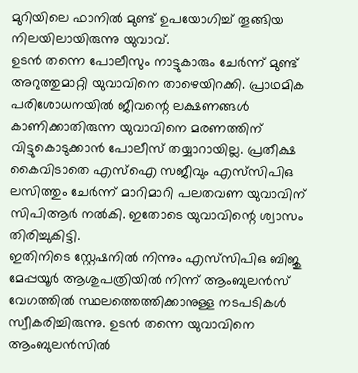മുറിയിലെ ഫാനിൽ മുണ്ട് ഉപയോഗിച്ച് തൂങ്ങിയ നിലയിലായിരുന്നു യുവാവ്.
ഉടൻ തന്നെ പോലീസും നാട്ടുകാരും ചേർന്ന് മുണ്ട് അറുത്തുമാറ്റി യുവാവിനെ താഴെയിറക്കി. പ്രാഥമിക പരിശോധനയിൽ ജീവന്റെ ലക്ഷണങ്ങൾ കാണിക്കാതിരുന്ന യുവാവിനെ മരണത്തിന് വിട്ടുകൊടുക്കാൻ പോലീസ് തയ്യാറായില്ല. പ്രതീക്ഷ കൈവിടാതെ എസ്ഐ സജീവും എസ്‌സിപിഒ ലസിത്തും ചേർന്ന് മാറിമാറി പലതവണ യുവാവിന് സിപിആർ നൽകി. ഇതോടെ യുവാവിന്റെ ശ്വാസം തിരിച്ചുകിട്ടി.
ഇതിനിടെ സ്റ്റേഷനിൽ നിന്നും എസ്‌സിപിഒ ബിജു മേപ്പയൂർ ആശുപത്രിയിൽ നിന്ന് ആംബുലൻസ് വേഗത്തിൽ സ്ഥലത്തെത്തിക്കാനുള്ള നടപടികൾ സ്വീകരിച്ചിരുന്നു. ഉടൻ തന്നെ യുവാവിനെ ആംബുലൻസിൽ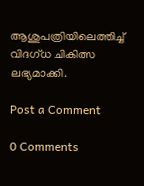ആശുപത്രിയിലെത്തിച്ച് വിദഗ്ധ ചികിത്സ ലഭ്യമാക്കി.

Post a Comment

0 Comments